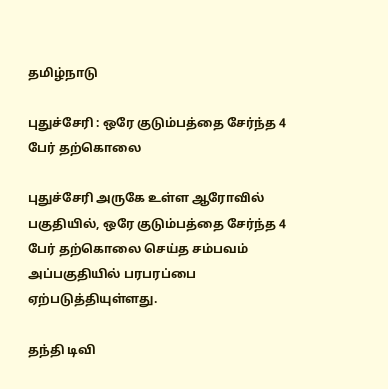தமிழ்நாடு

புதுச்சேரி : ஒரே குடும்பத்தை சேர்ந்த 4 பேர் தற்கொலை

புதுச்சேரி அருகே உள்ள ஆரோவில் பகுதியில், ஒரே குடும்பத்தை சேர்ந்த 4 பேர் தற்கொலை செய்த சம்பவம் அப்பகுதியில் பரபரப்பை ஏற்படுத்தியுள்ளது.

தந்தி டிவி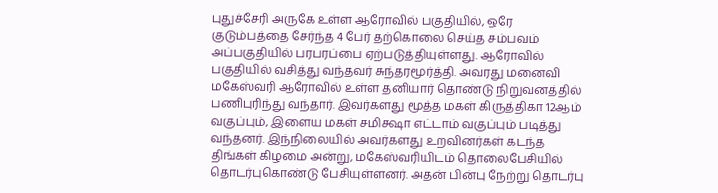புதுச்சேரி அருகே உள்ள ஆரோவில் பகுதியில், ஒரே குடும்பத்தை சேர்ந்த 4 பேர் தற்கொலை செய்த சம்பவம் அப்பகுதியில் பரபரப்பை ஏற்படுத்தியுள்ளது. ஆரோவில் பகுதியில் வசித்து வந்தவர் சுந்தரமூர்த்தி. அவரது மனைவி மகேஸ்வரி ஆரோவில் உள்ள தனியார் தொண்டு நிறுவனத்தில் பணிபுரிந்து வந்தார். இவர்களது மூத்த மகள் கிருத்திகா 12ஆம் வகுப்பும், இளைய மகள் சமிக்ஷா எட்டாம் வகுப்பும் படித்து வந்தனர். இந்நிலையில் அவர்களது உறவினர்கள் கடந்த திங்கள் கிழமை அன்று, மகேஸ்வரியிடம் தொலைபேசியில் தொடர்புகொண்டு பேசியுள்ளனர். அதன் பின்பு நேற்று தொடர்பு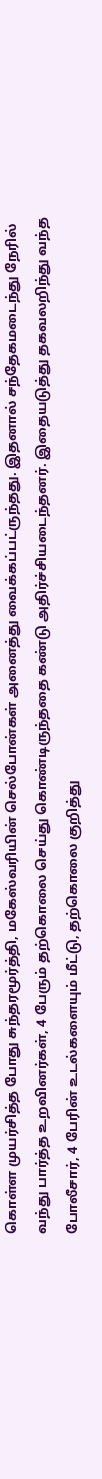கொள்ள முயர்சித்த போது சுந்தரமூர்த்தி, மகேஸ்வரியின் செல்போன்கள் அனைத்து வைக்கப்பட்ருந்தது. இதனால் சந்தேகமடைந்து நேரில் வந்து பார்த்த உறவினர்கள், 4 பேரும் தற்கொலை செய்து கொண்டிருந்ததை கண்டு அதிர்ச்சியடைந்தனர். இதையடுத்து தகவலறிந்து வந்த போலீசார், 4 பேரின் உடல்களையும் மீட்டு, தற்கொலை குறித்து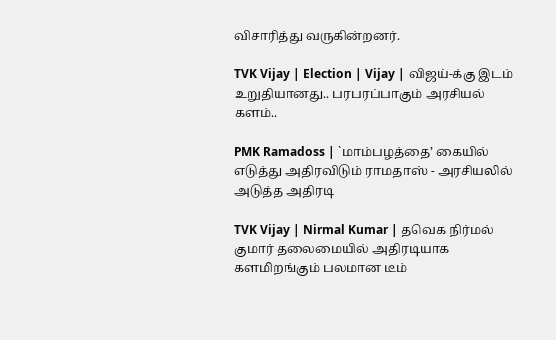விசாரித்து வருகின்றனர்.

TVK Vijay | Election | Vijay | விஜய்-க்கு இடம் உறுதியானது.. பரபரப்பாகும் அரசியல் களம்..

PMK Ramadoss | `மாம்பழத்தை’ கையில் எடுத்து அதிரவிடும் ராமதாஸ் - அரசியலில் அடுத்த அதிரடி

TVK Vijay | Nirmal Kumar | தவெக நிர்மல் குமார் தலைமையில் அதிரடியாக களமிறங்கும் பலமான டீம்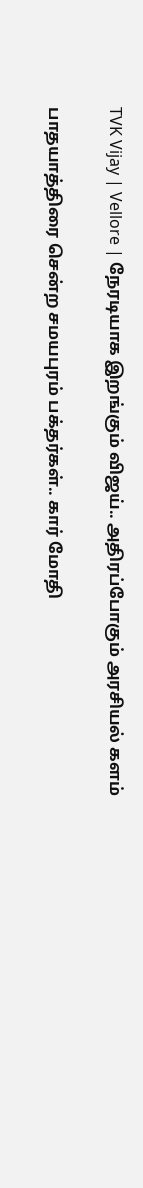TVK Vijay | Vellore | நேரடியாக இறங்கும் விஜய்.. அதிரப்போகும் அரசியல் களம்

பாதயாத்திரை சென்ற சமயபுரம் பக்தர்கள்.. கார் மோதி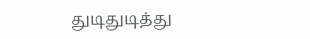துடிதுடித்து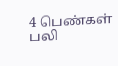4 பெண்கள் பலி